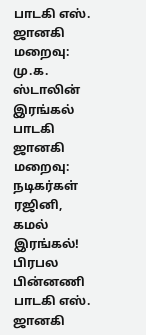பாடகி எஸ். ஜானகி மறைவு: மு.க. ஸ்டாலின் இரங்கல் பாடகி ஜானகி மறைவு: நடிகர்கள் ரஜினி, கமல் இரங்கல்! பிரபல பின்னணி பாடகி எஸ். ஜானகி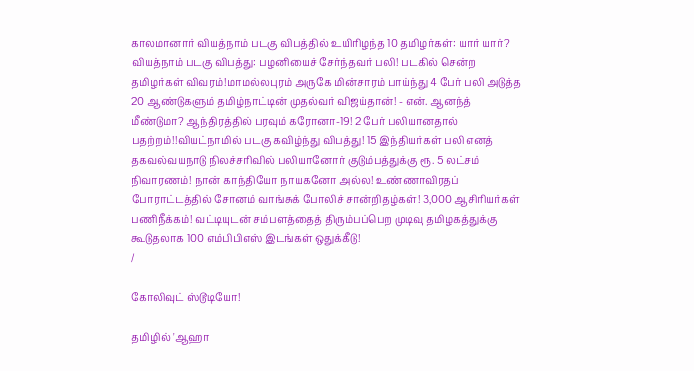காலமானார் வியத்நாம் படகு விபத்தில் உயிரிழந்த 10 தமிழர்கள்: யார் யார்? வியத்நாம் படகு விபத்து: பழனியைச் சேர்ந்தவர் பலி! படகில் சென்ற தமிழர்கள் விவரம்!மாமல்லபுரம் அருகே மின்சாரம் பாய்ந்து 4 பேர் பலி அடுத்த 20 ஆண்டுகளும் தமிழ்நாட்டின் முதல்வர் விஜய்தான்! - என். ஆனந்த் மீண்டுமா? ஆந்திரத்தில் பரவும் கரோனா-19! 2 பேர் பலியானதால் பதற்றம்!!வியட்நாமில் படகு கவிழ்ந்து விபத்து! 15 இந்தியர்கள் பலி எனத் தகவல்வயநாடு நிலச்சரிவில் பலியானோர் குடும்பத்துக்கு ரூ. 5 லட்சம் நிவாரணம்! நான் காந்தியோ நாயகனோ அல்ல! உண்ணாவிரதப் போராட்டத்தில் சோனம் வாங்சுக் போலிச் சான்றிதழ்கள்! 3,000 ஆசிரியர்கள் பணிநீக்கம்! வட்டியுடன் சம்பளத்தைத் திரும்பப்பெற முடிவு தமிழகத்துக்கு கூடுதலாக 100 எம்பிபிஎஸ் இடங்கள் ஒதுக்கீடு!
/

கோலிவுட் ஸ்டூடியோ!

தமிழில் 'ஆஹா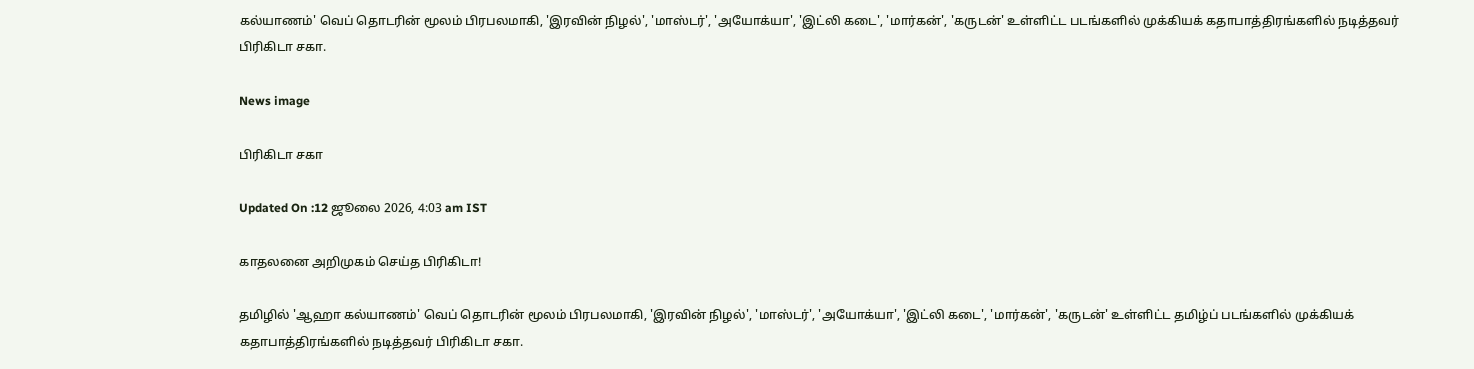கல்யாணம்' வெப் தொடரின் மூலம் பிரபலமாகி, 'இரவின் நிழல்', 'மாஸ்டர்', 'அயோக்யா', 'இட்லி கடை', 'மார்கன்', 'கருடன்' உள்ளிட்ட படங்களில் முக்கியக் கதாபாத்திரங்களில் நடித்தவர் பிரிகிடா சகா.

News image

பிரிகிடா சகா

Updated On :12 ஜூலை 2026, 4:03 am IST

காதலனை அறிமுகம் செய்த பிரிகிடா!

தமிழில் 'ஆஹா கல்யாணம்' வெப் தொடரின் மூலம் பிரபலமாகி, 'இரவின் நிழல்', 'மாஸ்டர்', 'அயோக்யா', 'இட்லி கடை', 'மார்கன்', 'கருடன்' உள்ளிட்ட தமிழ்ப் படங்களில் முக்கியக் கதாபாத்திரங்களில் நடித்தவர் பிரிகிடா சகா.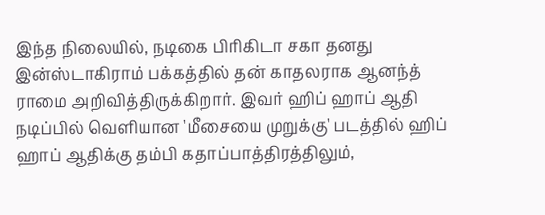இந்த நிலையில், நடிகை பிரிகிடா சகா தனது இன்ஸ்டாகிராம் பக்கத்தில் தன் காதலராக ஆனந்த் ராமை அறிவித்திருக்கிறார். இவர் ஹிப் ஹாப் ஆதி நடிப்பில் வெளியான 'மீசையை முறுக்கு' படத்தில் ஹிப் ஹாப் ஆதிக்கு தம்பி கதாப்பாத்திரத்திலும்,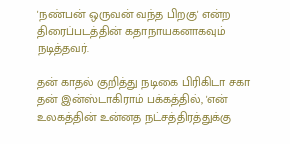'நண்பன் ஒருவன் வந்த பிறகு' என்ற திரைப்படத்தின் கதாநாயகனாகவும் நடித்தவர்.

தன் காதல் குறித்து நடிகை பிரிகிடா சகா தன் இன்ஸ்டாகிராம் பக்கத்தில், 'என் உலகத்தின் உன்னத நட்சத்திரத்துக்கு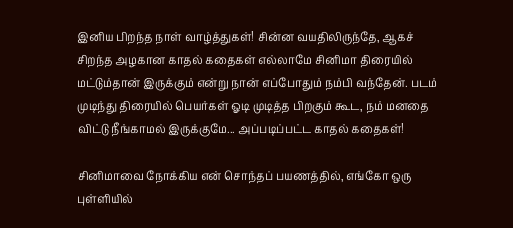இனிய பிறந்த நாள் வாழ்த்துகள்! சின்ன வயதிலிருந்தே, ஆகச் சிறந்த அழகான காதல் கதைகள் எல்லாமே சினிமா திரையில் மட்டும்தான் இருக்கும் என்று நான் எப்போதும் நம்பி வந்தேன். படம் முடிந்து திரையில் பெயர்கள் ஓடி முடித்த பிறகும் கூட, நம் மனதை விட்டு நீங்காமல் இருக்குமே... அப்படிப்பட்ட காதல் கதைகள்!

சினிமாவை நோக்கிய என் சொந்தப் பயணத்தில், எங்கோ ஒரு புள்ளியில்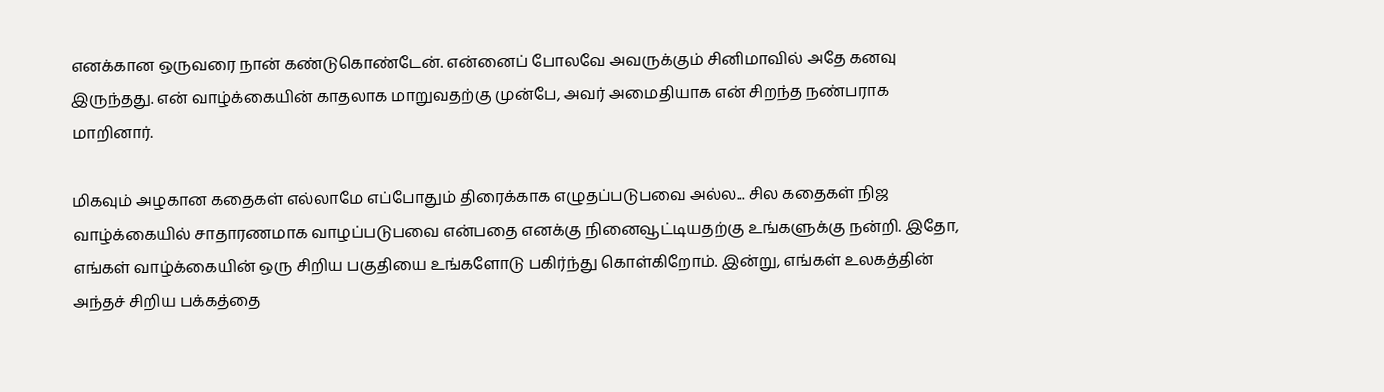எனக்கான ஒருவரை நான் கண்டுகொண்டேன். என்னைப் போலவே அவருக்கும் சினிமாவில் அதே கனவு இருந்தது. என் வாழ்க்கையின் காதலாக மாறுவதற்கு முன்பே, அவர் அமைதியாக என் சிறந்த நண்பராக மாறினார்.

மிகவும் அழகான கதைகள் எல்லாமே எப்போதும் திரைக்காக எழுதப்படுபவை அல்ல... சில கதைகள் நிஜ வாழ்க்கையில் சாதாரணமாக வாழப்படுபவை என்பதை எனக்கு நினைவூட்டியதற்கு உங்களுக்கு நன்றி. இதோ, எங்கள் வாழ்க்கையின் ஒரு சிறிய பகுதியை உங்களோடு பகிர்ந்து கொள்கிறோம். இன்று, எங்கள் உலகத்தின் அந்தச் சிறிய பக்கத்தை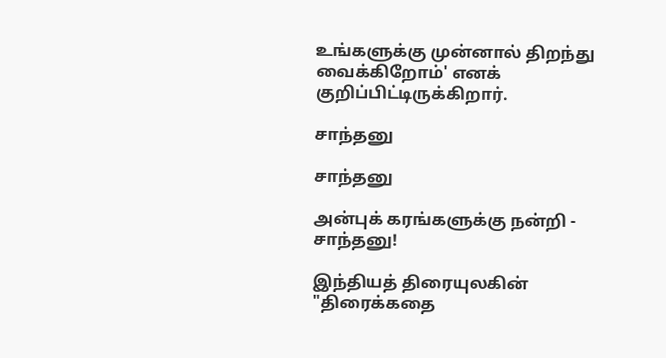உங்களுக்கு முன்னால் திறந்து வைக்கிறோம்' எனக் குறிப்பிட்டிருக்கிறார்.

சாந்தனு

சாந்தனு

அன்புக் கரங்களுக்கு நன்றி - சாந்தனு!

இந்தியத் திரையுலகின் "திரைக்கதை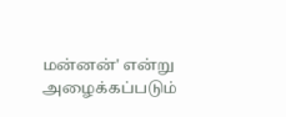மன்னன்' என்று அழைக்கப்படும்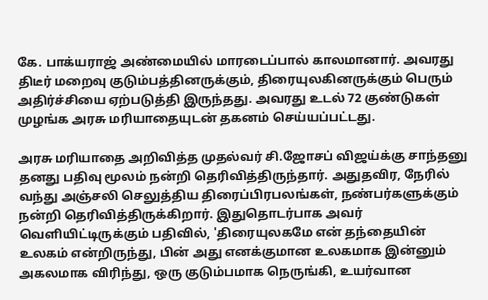கே. பாக்யராஜ் அண்மையில் மாரடைப்பால் காலமானார். அவரது திடீர் மறைவு குடும்பத்தினருக்கும், திரையுலகினருக்கும் பெரும் அதிர்ச்சியை ஏற்படுத்தி இருந்தது. அவரது உடல் 72 குண்டுகள் முழங்க அரசு மரியாதையுடன் தகனம் செய்யப்பட்டது.

அரசு மரியாதை அறிவித்த முதல்வர் சி.ஜோசப் விஜய்க்கு சாந்தனு தனது பதிவு மூலம் நன்றி தெரிவித்திருந்தார். அதுதவிர, நேரில் வந்து அஞ்சலி செலுத்திய திரைப்பிரபலங்கள், நண்பர்களுக்கும் நன்றி தெரிவித்திருக்கிறார். இதுதொடர்பாக அவர் வெளியிட்டிருக்கும் பதிவில், 'திரையுலகமே என் தந்தையின் உலகம் என்றிருந்து, பின் அது எனக்குமான உலகமாக இன்னும் அகலமாக விரிந்து, ஒரு குடும்பமாக நெருங்கி, உயர்வான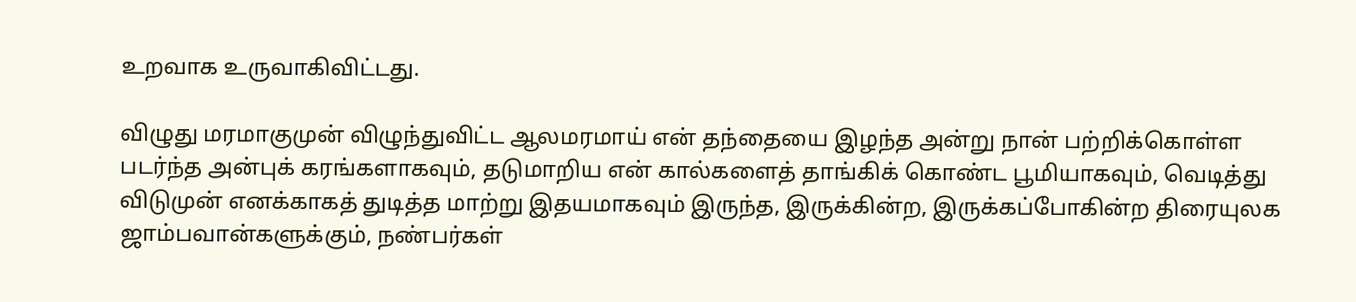உறவாக உருவாகிவிட்டது.

விழுது மரமாகுமுன் விழுந்துவிட்ட ஆலமரமாய் என் தந்தையை இழந்த அன்று நான் பற்றிக்கொள்ள படர்ந்த அன்புக் கரங்களாகவும், தடுமாறிய என் கால்களைத் தாங்கிக் கொண்ட பூமியாகவும், வெடித்து விடுமுன் எனக்காகத் துடித்த மாற்று இதயமாகவும் இருந்த, இருக்கின்ற, இருக்கப்போகின்ற திரையுலக ஜாம்பவான்களுக்கும், நண்பர்கள்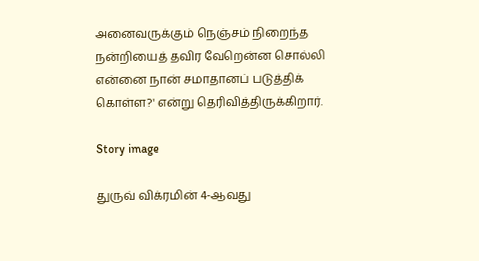அனைவருக்கும் நெஞ்சம் நிறைந்த நன்றியைத் தவிர வேறென்ன சொல்லி என்னை நான் சமாதானப் படுத்திக் கொள்ள?' என்று தெரிவித்திருக்கிறார்.

Story image

துருவ் விக்ரமின் 4-ஆவது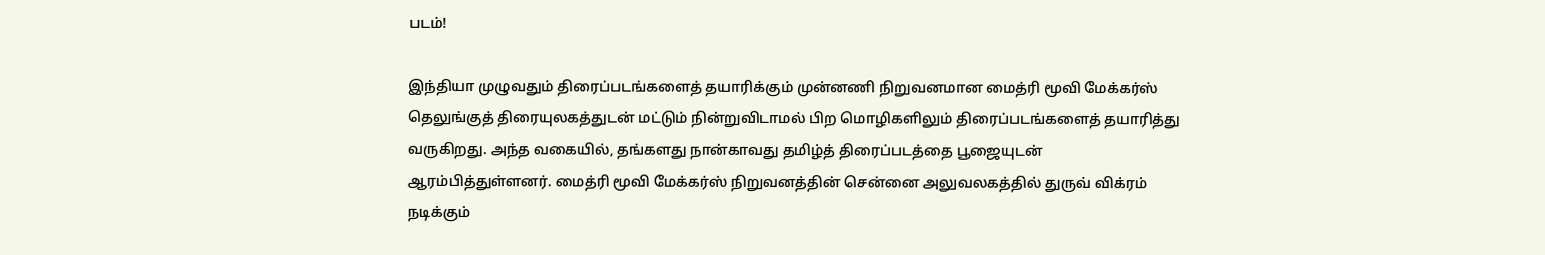படம்!

இந்தியா முழுவதும் திரைப்படங்களைத் தயாரிக்கும் முன்னணி நிறுவனமான மைத்ரி மூவி மேக்கர்ஸ் தெலுங்குத் திரையுலகத்துடன் மட்டும் நின்றுவிடாமல் பிற மொழிகளிலும் திரைப்படங்களைத் தயாரித்து வருகிறது. அந்த வகையில், தங்களது நான்காவது தமிழ்த் திரைப்படத்தை பூஜையுடன் ஆரம்பித்துள்ளனர். மைத்ரி மூவி மேக்கர்ஸ் நிறுவனத்தின் சென்னை அலுவலகத்தில் துருவ் விக்ரம் நடிக்கும்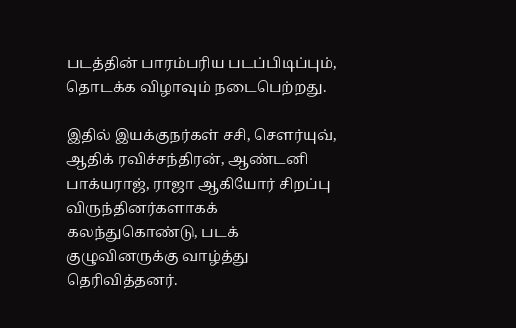படத்தின் பாரம்பரிய படப்பிடிப்பும், தொடக்க விழாவும் நடைபெற்றது.

இதில் இயக்குநர்கள் சசி, செளர்யுவ், ஆதிக் ரவிச்சந்திரன், ஆண்டனி பாக்யராஜ், ராஜா ஆகியோர் சிறப்பு விருந்தினர்களாகக் கலந்துகொண்டு, படக் குழுவினருக்கு வாழ்த்து தெரிவித்தனர்.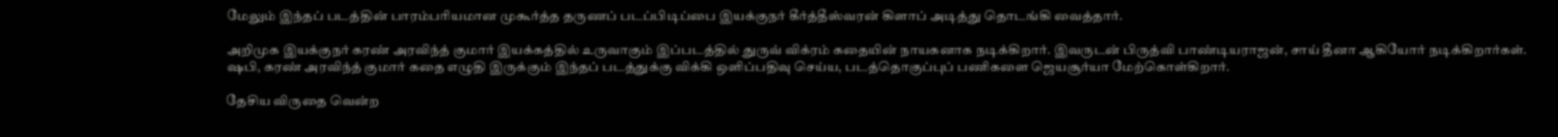மேலும் இந்தப் படத்தின் பாரம்பரியமான முகூர்த்த தருணப் படப்பிடிப்பை இயக்குநர் கீர்த்தீஸ்வரன் கிளாப் அடித்து தொடங்கி வைத்தார்.

அறிமுக இயக்குநர் கரண் அரவிந்த் குமார் இயக்கத்தில் உருவாகும் இப்படத்தில் துருவ் விக்ரம் கதையின் நாயகனாக நடிக்கிறார். இவருடன் பிருத்வி பாண்டியராஜன், சாய் தீனா ஆகியோர் நடிக்கிறார்கள். ஷபி, கரண் அரவிந்த் குமார் கதை எழுதி இருக்கும் இந்தப் படத்துக்கு விக்கி ஒளிப்பதிவு செய்ய, படத்தொகுப்புப் பணிகளை ஜெயசூர்யா மேற்கொள்கிறார்.

தேசிய விருதை வென்ற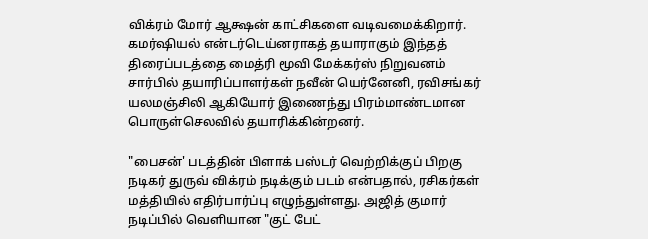விக்ரம் மோர் ஆக்ஷன் காட்சிகளை வடிவமைக்கிறார். கமர்ஷியல் என்டர்டெய்னராகத் தயாராகும் இந்தத் திரைப்படத்தை மைத்ரி மூவி மேக்கர்ஸ் நிறுவனம் சார்பில் தயாரிப்பாளர்கள் நவீன் யெர்னேனி, ரவிசங்கர் யலமஞ்சிலி ஆகியோர் இணைந்து பிரம்மாண்டமான பொருள்செலவில் தயாரிக்கின்றனர்.

"பைசன்' படத்தின் பிளாக் பஸ்டர் வெற்றிக்குப் பிறகு நடிகர் துருவ் விக்ரம் நடிக்கும் படம் என்பதால், ரசிகர்கள் மத்தியில் எதிர்பார்ப்பு எழுந்துள்ளது. அஜித் குமார் நடிப்பில் வெளியான "குட் பேட்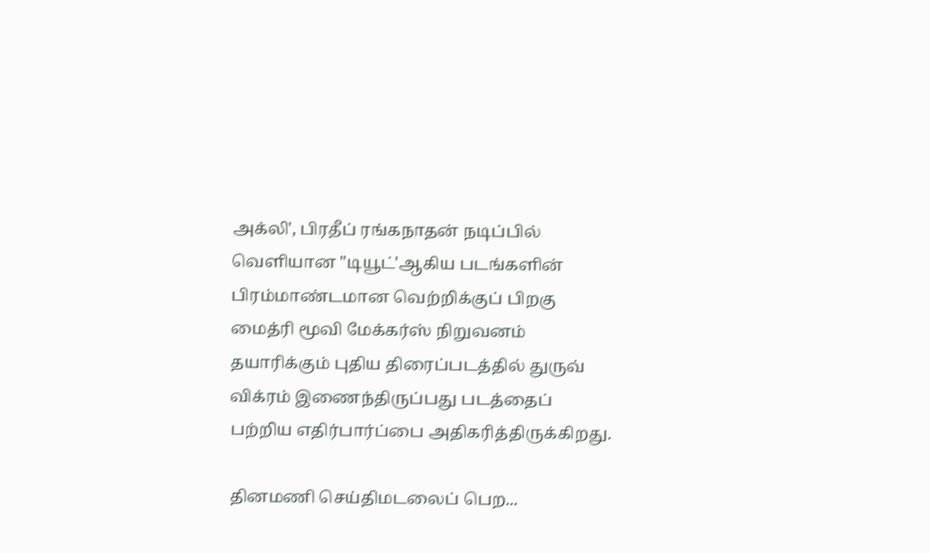அக்லி', பிரதீப் ரங்கநாதன் நடிப்பில் வெளியான "டியூட்'ஆகிய படங்களின் பிரம்மாண்டமான வெற்றிக்குப் பிறகு மைத்ரி மூவி மேக்கர்ஸ் நிறுவனம் தயாரிக்கும் புதிய திரைப்படத்தில் துருவ் விக்ரம் இணைந்திருப்பது படத்தைப் பற்றிய எதிர்பார்ப்பை அதிகரித்திருக்கிறது.

தினமணி செய்திமடலைப் பெற...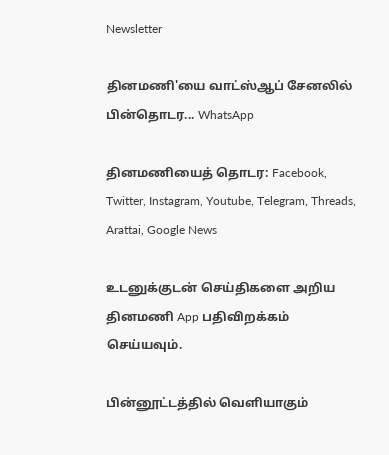Newsletter

தினமணி'யை வாட்ஸ்ஆப் சேனலில் பின்தொடர... WhatsApp

தினமணியைத் தொடர: Facebook, Twitter, Instagram, Youtube, Telegram, Threads, Arattai, Google News

உடனுக்குடன் செய்திகளை அறிய தினமணி App பதிவிறக்கம் செய்யவும்.

பின்னூட்டத்தில் வெளியாகும்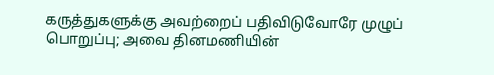கருத்துகளுக்கு அவற்றைப் பதிவிடுவோரே முழுப் பொறுப்பு; அவை தினமணியின்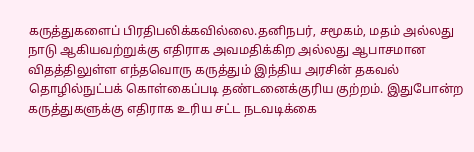கருத்துகளைப் பிரதிபலிக்கவில்லை.தனிநபர், சமூகம், மதம் அல்லது நாடு ஆகியவற்றுக்கு எதிராக அவமதிக்கிற அல்லது ஆபாசமான விதத்திலுள்ள எந்தவொரு கருத்தும் இந்திய அரசின் தகவல் தொழில்நுட்பக் கொள்கைப்படி தண்டனைக்குரிய குற்றம். இதுபோன்ற கருத்துகளுக்கு எதிராக உரிய சட்ட நடவடிக்கை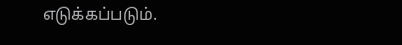எடுக்கப்படும்.